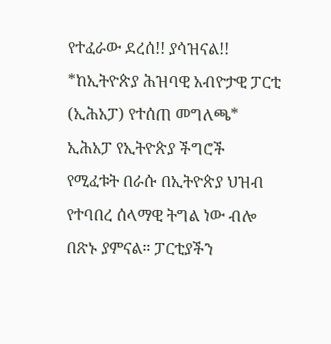የተፈራው ደረሰ!! ያሳዝናል!!
*ከኢትዮጵያ ሕዝባዊ አብዮታዊ ፓርቲ (ኢሕአፓ) የተሰጠ መግለጫ*
ኢሕአፓ የኢትዮጵያ ችግሮች የሚፈቱት በራሱ በኢትዮጵያ ህዝብ የተባበረ ሰላማዊ ትግል ነው ብሎ በጽኑ ያምናል። ፓርቲያችን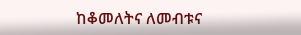ከቆመለትና ለመብቱና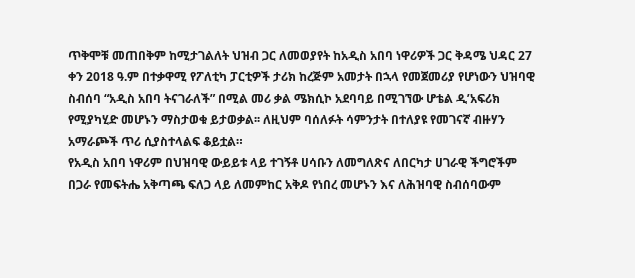ጥቅሞቹ መጠበቅም ከሚታገልለት ህዝብ ጋር ለመወያየት ከአዲስ አበባ ነዋሪዎች ጋር ቅዳሜ ህዳር 27 ቀን 2018 ዓ.ም በተቃዋሚ የፖለቲካ ፓርቲዎች ታሪክ ከረጅም አመታት በኋላ የመጀመሪያ የሆነውን ህዝባዊ ስብሰባ “አዲስ አበባ ትናገራለች” በሚል መሪ ቃል ሜክሲኮ አደባባይ በሚገኘው ሆቴል ዲ’አፍሪክ የሚያካሂድ መሆኑን ማስታወቁ ይታወቃል፡፡ ለዚህም ባሰለፉት ሳምንታት በተለያዩ የመገናኛ ብዙሃን አማራጮች ጥሪ ሲያስተላልፍ ቆይቷል።
የአዲስ አበባ ነዋሪም በህዝባዊ ውይይቱ ላይ ተገኝቶ ሀሳቡን ለመግለጽና ለበርካታ ሀገራዊ ችግሮችም በጋራ የመፍትሔ አቅጣጫ ፍለጋ ላይ ለመምከር አቅዶ የነበረ መሆኑን እና ለሕዝባዊ ስብሰባውም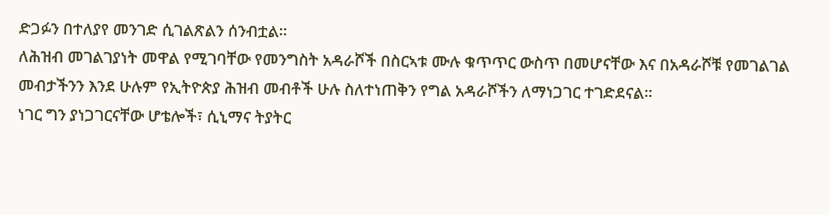ድጋፉን በተለያየ መንገድ ሲገልጽልን ሰንብቷል።
ለሕዝብ መገልገያነት መዋል የሚገባቸው የመንግስት አዳራሾች በስርኣቱ ሙሉ ቁጥጥር ውስጥ በመሆናቸው እና በአዳራሾቹ የመገልገል መብታችንን እንደ ሁሉም የኢትዮጵያ ሕዝብ መብቶች ሁሉ ስለተነጠቅን የግል አዳራሾችን ለማነጋገር ተገድደናል፡፡
ነገር ግን ያነጋገርናቸው ሆቴሎች፣ ሲኒማና ትያትር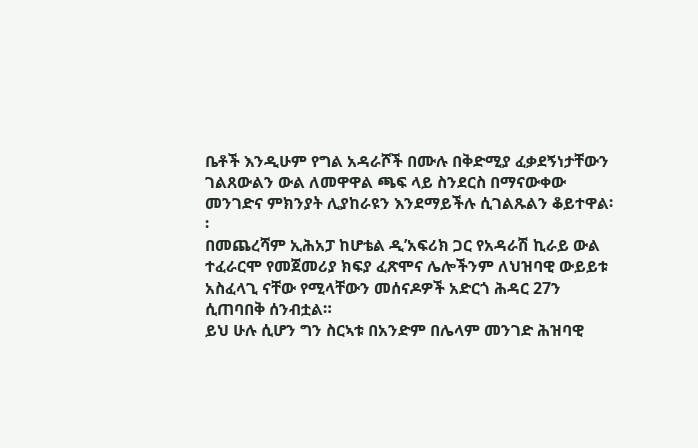ቤቶች እንዲሁም የግል አዳራሾች በሙሉ በቅድሚያ ፈቃደኝነታቸውን ገልጸውልን ውል ለመዋዋል ጫፍ ላይ ስንደርስ በማናውቀው መንገድና ምክንያት ሊያከራዩን እንደማይችሉ ሲገልጹልን ቆይተዋል፡፡
በመጨረሻም ኢሕአፓ ከሆቴል ዲ’አፍሪክ ጋር የአዳራሽ ኪራይ ውል ተፈራርሞ የመጀመሪያ ክፍያ ፈጽሞና ሌሎችንም ለህዝባዊ ውይይቱ አስፈላጊ ናቸው የሚላቸውን መሰናዶዎች አድርጎ ሕዳር 27ን ሲጠባበቅ ሰንብቷል።
ይህ ሁሉ ሲሆን ግን ስርኣቱ በአንድም በሌላም መንገድ ሕዝባዊ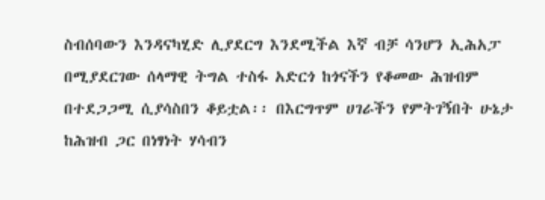ስብሰባውን እንዳናካሂድ ሊያደርግ እንደሚችል እኛ ብቻ ሳንሆን ኢሕአፓ በሚያደርገው ሰላማዊ ትግል ተስፋ አድርጎ ከጎናችን የቆመው ሕዝብም በተደጋጋሚ ሲያሳስበን ቆይቷል፡፡ በእርግጥም ሀገራችን የምትገኝበት ሁኔታ ከሕዝብ ጋር በነፃነት ሃሳብን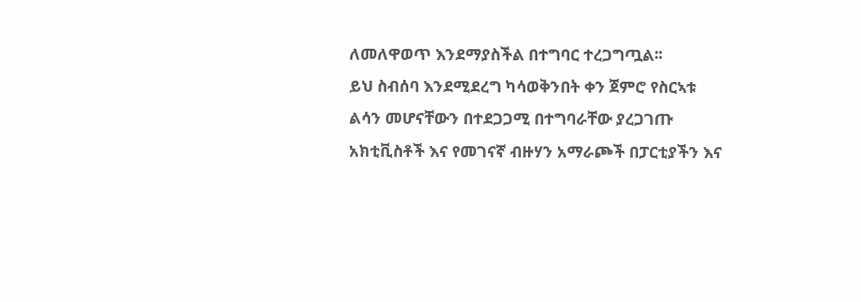ለመለዋወጥ እንደማያስችል በተግባር ተረጋግጧል፡፡
ይህ ስብሰባ እንደሚደረግ ካሳወቅንበት ቀን ጀምሮ የስርኣቱ ልሳን መሆናቸውን በተደጋጋሚ በተግባራቸው ያረጋገጡ አክቲቪስቶች እና የመገናኛ ብዙሃን አማራጮች በፓርቲያችን እና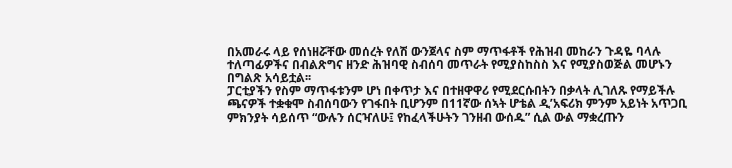በአመራሩ ላይ የሰነዘሯቸው መሰረት የለሽ ውንጀላና ስም ማጥፋቶች የሕዝብ መከራን ጉዳዬ ባላሉ ተለጣፊዎችና በብልጽግና ዘንድ ሕዝባዊ ስብሰባ መጥራት የሚያስከስስ እና የሚያስወጅል መሆኑን በግልጽ አሳይቷል፡፡
ፓርቲያችን የስም ማጥፋቱንም ሆነ በቀጥታ እና በተዘዋዋሪ የሚደርሱበትን በቃላት ሊገለጹ የማይችሉ ጫናዎች ተቋቁሞ ስብሰባውን የገፋበት ቢሆንም በ11ኛው ሰኣት ሆቴል ዲ’አፍሪክ ምንም አይነት አጥጋቢ ምክንያት ሳይሰጥ “ውሉን ሰርዣለሁ፤ የከፈላችሁትን ገንዘብ ውሰዱ” ሲል ውል ማቋረጡን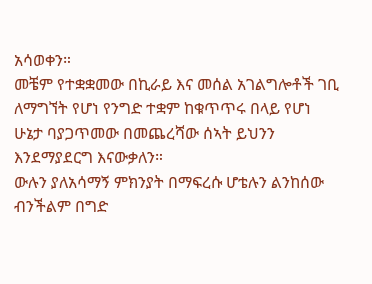አሳወቀን።
መቼም የተቋቋመው በኪራይ እና መሰል አገልግሎቶች ገቢ ለማግኘት የሆነ የንግድ ተቋም ከቁጥጥሩ በላይ የሆነ ሁኔታ ባያጋጥመው በመጨረሻው ሰኣት ይህንን እንደማያደርግ እናውቃለን።
ውሉን ያለአሳማኝ ምክንያት በማፍረሱ ሆቴሉን ልንከሰው ብንችልም በግድ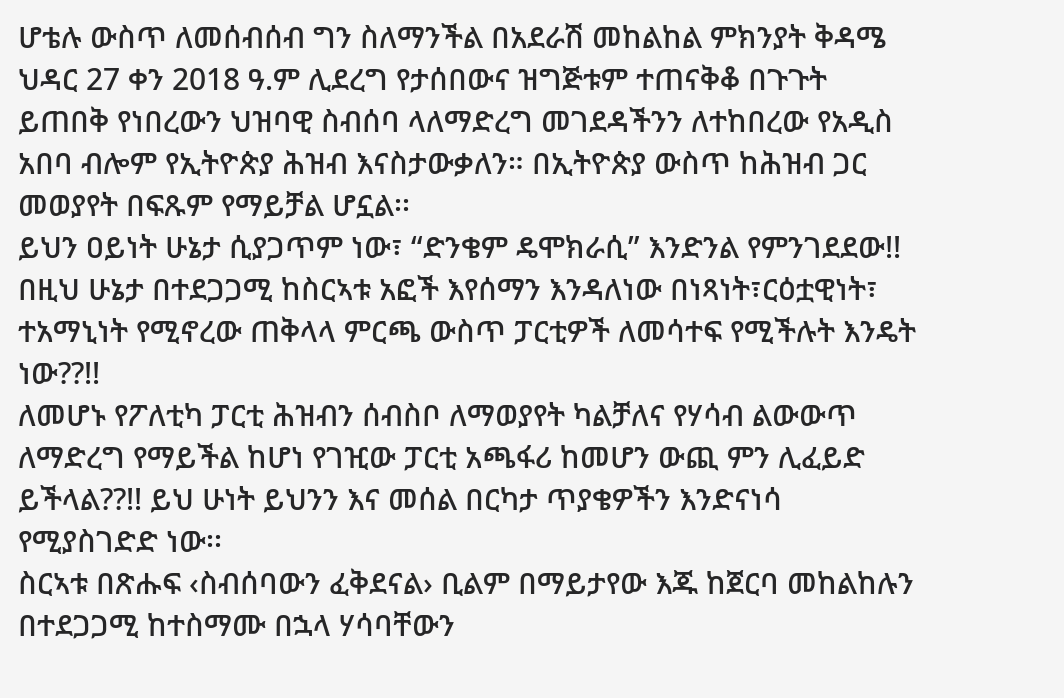ሆቴሉ ውስጥ ለመሰብሰብ ግን ስለማንችል በአደራሽ መከልከል ምክንያት ቅዳሜ ህዳር 27 ቀን 2018 ዓ.ም ሊደረግ የታሰበውና ዝግጅቱም ተጠናቅቆ በጉጉት ይጠበቅ የነበረውን ህዝባዊ ስብሰባ ላለማድረግ መገደዳችንን ለተከበረው የአዲስ አበባ ብሎም የኢትዮጵያ ሕዝብ እናስታውቃለን። በኢትዮጵያ ውስጥ ከሕዝብ ጋር መወያየት በፍጹም የማይቻል ሆኗል፡፡
ይህን ዐይነት ሁኔታ ሲያጋጥም ነው፣ “ድንቄም ዴሞክራሲ” እንድንል የምንገደደው!! በዚህ ሁኔታ በተደጋጋሚ ከስርኣቱ አፎች እየሰማን እንዳለነው በነጻነት፣ርዕቷዊነት፣ ተአማኒነት የሚኖረው ጠቅላላ ምርጫ ውስጥ ፓርቲዎች ለመሳተፍ የሚችሉት እንዴት ነው??!!
ለመሆኑ የፖለቲካ ፓርቲ ሕዝብን ሰብስቦ ለማወያየት ካልቻለና የሃሳብ ልውውጥ ለማድረግ የማይችል ከሆነ የገዢው ፓርቲ አጫፋሪ ከመሆን ውጪ ምን ሊፈይድ ይችላል??!! ይህ ሁነት ይህንን እና መሰል በርካታ ጥያቄዎችን እንድናነሳ የሚያስገድድ ነው፡፡
ስርኣቱ በጽሑፍ ‹ስብሰባውን ፈቅደናል› ቢልም በማይታየው እጁ ከጀርባ መከልከሉን በተደጋጋሚ ከተስማሙ በኋላ ሃሳባቸውን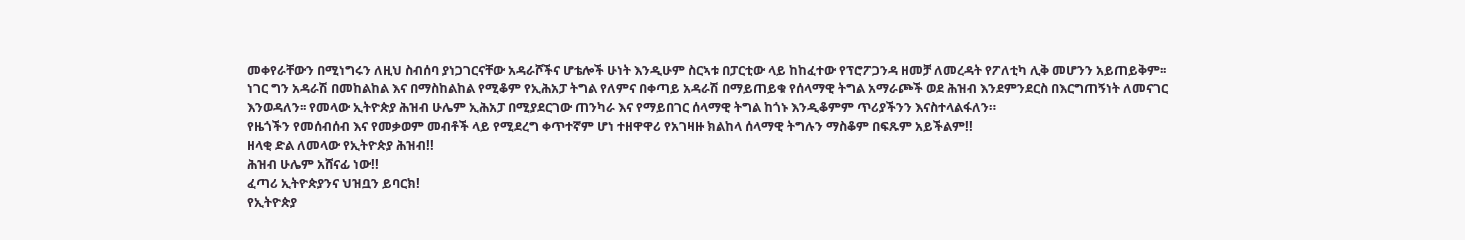መቀየራቸውን በሚነግሩን ለዚህ ስብሰባ ያነጋገርናቸው አዳራሾችና ሆቴሎች ሁነት እንዲሁም ስርኣቱ በፓርቲው ላይ ከከፈተው የፕሮፖጋንዳ ዘመቻ ለመረዳት የፖለቲካ ሊቅ መሆንን አይጠይቅም፡፡
ነገር ግን አዳራሽ በመከልከል እና በማስከልከል የሚቆም የኢሕአፓ ትግል የለምና በቀጣይ አዳራሽ በማይጠይቁ የሰላማዊ ትግል አማራጮች ወደ ሕዝብ እንደምንደርስ በእርግጠኝነት ለመናገር እንወዳለን፡፡ የመላው ኢትዮጵያ ሕዝብ ሁሌም ኢሕአፓ በሚያደርገው ጠንካራ እና የማይበገር ሰላማዊ ትግል ከጎኑ እንዲቆምም ጥሪያችንን እናስተላልፋለን።
የዜጎችን የመሰብሰብ እና የመቃወም መብቶች ላይ የሚደረግ ቀጥተኛም ሆነ ተዘዋዋሪ የአገዛዙ ክልከላ ሰላማዊ ትግሉን ማስቆም በፍጹም አይችልም!!
ዘላቂ ድል ለመላው የኢትዮጵያ ሕዝብ!!
ሕዝብ ሁሌም አሸናፊ ነው!!
ፈጣሪ ኢትዮጵያንና ህዝቧን ይባርክ!
የኢትዮጵያ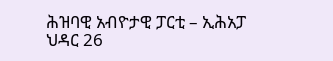ሕዝባዊ አብዮታዊ ፓርቲ – ኢሕአፓ
ህዳር 26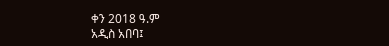ቀን 2018 ዓ.ም
አዲስ አበባ፤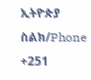ኢትዮጵያ
ስልክ/Phone +251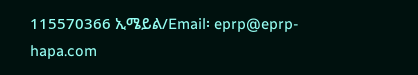115570366 ኢሜይል/Email፡ eprp@eprp-hapa.com